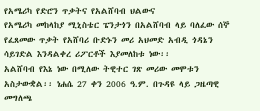የአሜሪካ የድሮን ጥቃትና የአልሸባብ ህልውና
የአሜሪካ መከላከያ ሚኒስቴር ፔንታጎን በአልሸባብ ላይ ባለፈው ሰኞ የፈጸመው ጥቃት የአሸባሪ ቡድኑን መሪ አህመድ አብዲ ጎዳኔን ሳይገድል እንዳልቀረ ሪፖርቶች እያመለከቱ ነው፡፡
አልሸባብ የእኔ ነው በሚለው ትዊተር ገጽ መሪው መሞቱን አስታውቋል፡፡ ነሐሴ 27 ቀን 2006 ዓ.ም. በጉዳዩ ላይ ጋዜጣዊ መግለጫ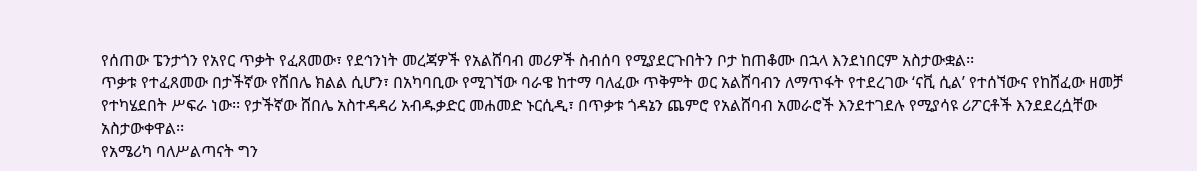የሰጠው ፔንታጎን የአየር ጥቃት የፈጸመው፣ የደኅንነት መረጃዎች የአልሸባብ መሪዎች ስብሰባ የሚያደርጉበትን ቦታ ከጠቆሙ በኋላ እንደነበርም አስታውቋል፡፡
ጥቃቱ የተፈጸመው በታችኛው የሸበሌ ክልል ሲሆን፣ በአካባቢው የሚገኘው ባራዌ ከተማ ባለፈው ጥቅምት ወር አልሸባብን ለማጥፋት የተደረገው ‘ናቪ ሲል’ የተሰኘውና የከሸፈው ዘመቻ የተካሄደበት ሥፍራ ነው፡፡ የታችኛው ሸበሌ አስተዳዳሪ አብዱቃድር መሐመድ ኑርሲዲ፣ በጥቃቱ ጎዳኔን ጨምሮ የአልሸባብ አመራሮች እንደተገደሉ የሚያሳዩ ሪፖርቶች እንደደረሷቸው አስታውቀዋል፡፡
የአሜሪካ ባለሥልጣናት ግን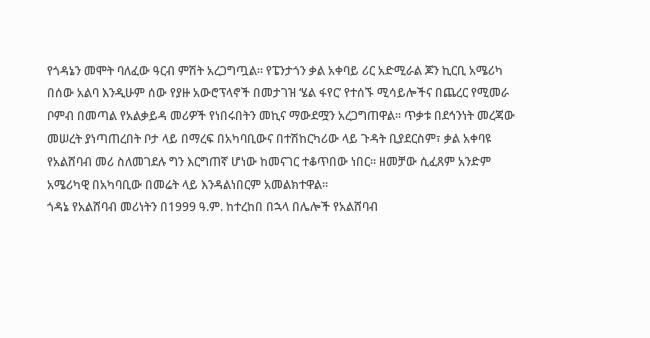የጎዳኔን መሞት ባለፈው ዓርብ ምሽት አረጋግጧል፡፡ የፔንታጎን ቃል አቀባይ ሪር አድሚራል ጆን ኪርቢ አሜሪካ በሰው አልባ እንዲሁም ሰው የያዙ አውሮፕላኖች በመታገዝ ‘ሄል ፋየር’ የተሰኙ ሚሳይሎችና በጨረር የሚመራ ቦምብ በመጣል የአልቃይዳ መሪዎች የነበሩበትን መኪና ማውደሟን አረጋግጠዋል፡፡ ጥቃቱ በደኅንነት መረጃው መሠረት ያነጣጠረበት ቦታ ላይ በማረፍ በአካባቢውና በተሽከርካሪው ላይ ጉዳት ቢያደርስም፣ ቃል አቀባዩ የአልሸባብ መሪ ስለመገደሉ ግን እርግጠኛ ሆነው ከመናገር ተቆጥበው ነበር፡፡ ዘመቻው ሲፈጸም አንድም አሜሪካዊ በአካባቢው በመሬት ላይ እንዳልነበርም አመልክተዋል፡፡
ጎዳኔ የአልሸባብ መሪነትን በ1999 ዓ.ም. ከተረከበ በኋላ በሌሎች የአልሸባብ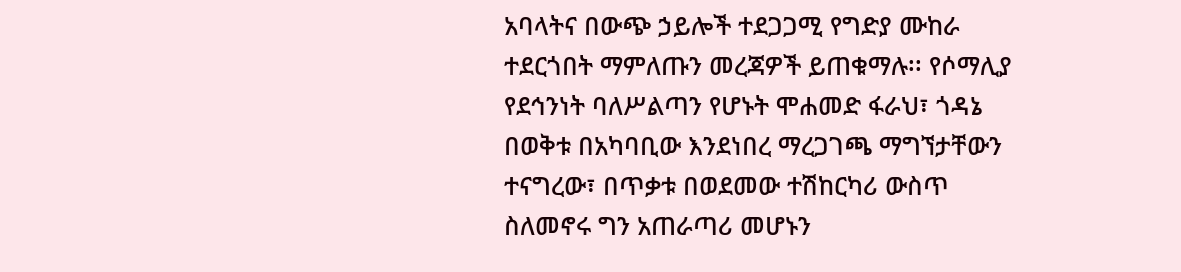አባላትና በውጭ ኃይሎች ተደጋጋሚ የግድያ ሙከራ ተደርጎበት ማምለጡን መረጃዎች ይጠቁማሉ፡፡ የሶማሊያ የደኅንነት ባለሥልጣን የሆኑት ሞሐመድ ፋራህ፣ ጎዳኔ በወቅቱ በአካባቢው እንደነበረ ማረጋገጫ ማግኘታቸውን ተናግረው፣ በጥቃቱ በወደመው ተሽከርካሪ ውስጥ ስለመኖሩ ግን አጠራጣሪ መሆኑን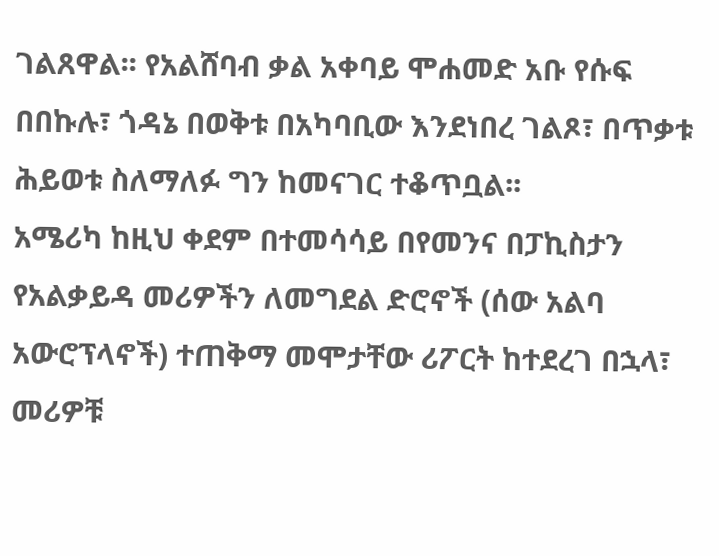ገልጸዋል፡፡ የአልሸባብ ቃል አቀባይ ሞሐመድ አቡ የሱፍ በበኩሉ፣ ጎዳኔ በወቅቱ በአካባቢው እንደነበረ ገልጾ፣ በጥቃቱ ሕይወቱ ስለማለፉ ግን ከመናገር ተቆጥቧል፡፡
አሜሪካ ከዚህ ቀደም በተመሳሳይ በየመንና በፓኪስታን የአልቃይዳ መሪዎችን ለመግደል ድሮኖች (ሰው አልባ አውሮፕላኖች) ተጠቅማ መሞታቸው ሪፖርት ከተደረገ በኋላ፣ መሪዎቹ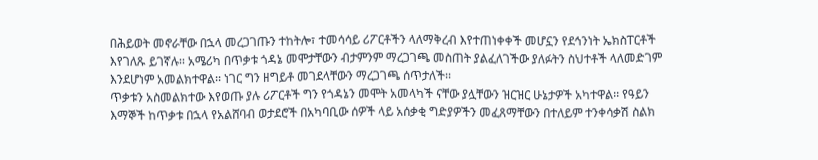በሕይወት መኖራቸው በኋላ መረጋገጡን ተከትሎ፣ ተመሳሳይ ሪፖርቶችን ላለማቅረብ እየተጠነቀቀች መሆኗን የደኅንነት ኤክስፐርቶች እየገለጹ ይገኛሉ፡፡ አሜሪካ በጥቃቱ ጎዳኔ መሞታቸውን ብታምንም ማረጋገጫ መስጠት ያልፈለገችው ያለፉትን ስህተቶች ላለመድገም እንደሆነም አመልክተዋል፡፡ ነገር ግን ዘግይቶ መገደላቸውን ማረጋገጫ ሰጥታለች፡፡
ጥቃቱን አስመልክተው እየወጡ ያሉ ሪፖርቶች ግን የጎዳኔን መሞት አመላካች ናቸው ያሏቸውን ዝርዝር ሁኔታዎች አካተዋል፡፡ የዓይን እማኞች ከጥቃቱ በኋላ የአልሸባብ ወታደሮች በአካባቢው ሰዎች ላይ አሰቃቂ ግድያዎችን መፈጸማቸውን በተለይም ተንቀሳቃሽ ስልክ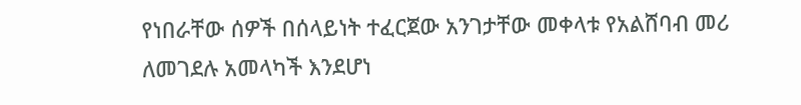የነበራቸው ሰዎች በሰላይነት ተፈርጀው አንገታቸው መቀላቱ የአልሸባብ መሪ ለመገደሉ አመላካች እንደሆነ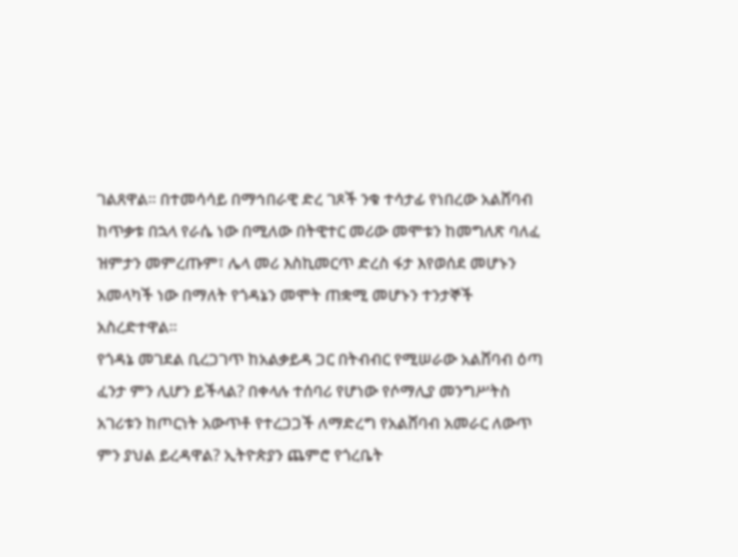ገልጸዋል፡፡ በተመሳሳይ በማኅበራዊ ድረ ገጾች ንቁ ተሳታፊ የነበረው አልሸባብ ከጥቃቱ በኋላ የራሴ ነው በሚለው በትዊተር መሪው መሞቱን ከመግለጽ ባለፈ ዝምታን መምረጡም፣ ሌላ መሪ እስኪመርጥ ድረስ ፋታ እየወሰደ መሆኑን አመላካች ነው በማለት የጎዳኔን መሞት ጠቋሚ መሆኑን ተንታኞች አስረድተዋል፡፡
የጎዳኔ መገደል ቢረጋገጥ ከአልቃይዳ ጋር በትብብር የሚሠራው አልሸባብ ዕጣ ፈንታ ምን ሊሆን ይችላል? በቀላሉ ተሰባሪ የሆነው የሶማሊያ መንግሥትስ አገሪቱን ከጦርነት አውጥቶ የተረጋጋች ለማድረግ የአልሸባብ አመራር ለውጥ ምን ያህል ይረዳዋል? ኢትዮጵያን ጨምሮ የጎረቤት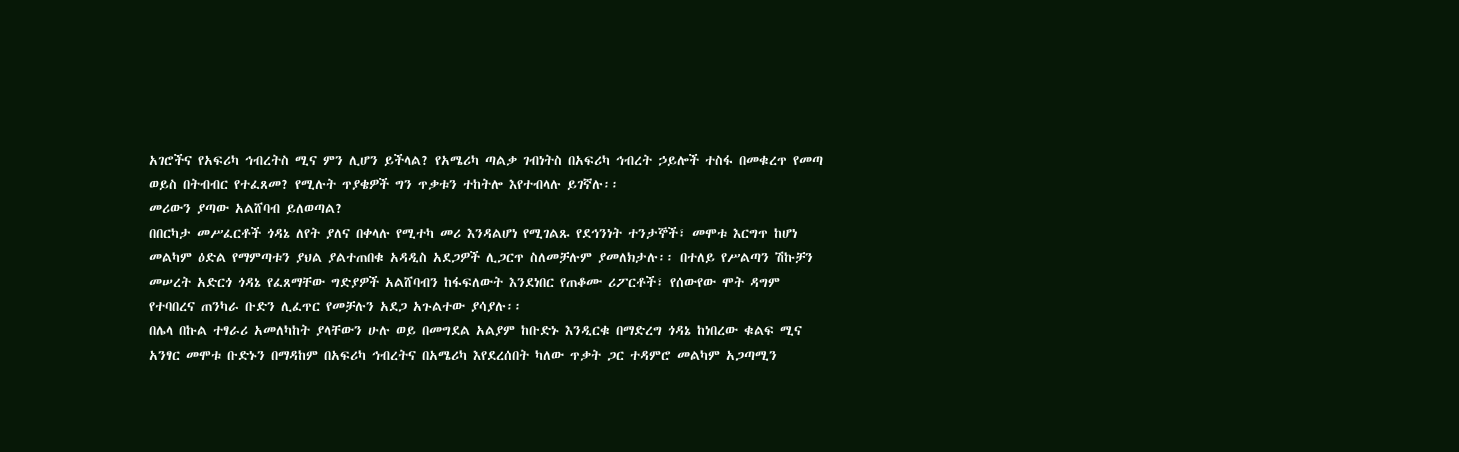አገሮችና የአፍሪካ ኅብረትስ ሚና ምን ሊሆን ይችላል? የአሜሪካ ጣልቃ ገብነትስ በአፍሪካ ኅብረት ኃይሎች ተስፋ በመቁረጥ የመጣ ወይስ በትብብር የተፈጸመ? የሚሉት ጥያቄዎች ግን ጥቃቱን ተከትሎ እየተብላሉ ይገኛሉ፡፡
መሪውን ያጣው አልሸባብ ይለወጣል?
በበርካታ መሥፈርቶች ጎዳኔ ለየት ያለና በቀላሉ የሚተካ መሪ እንዳልሆነ የሚገልጹ የደኅንነት ተንታኞች፣ መሞቱ እርግጥ ከሆነ መልካም ዕድል የማምጣቱን ያህል ያልተጠበቁ አዳዲስ አደጋዎች ሊጋርጥ ስለመቻሉም ያመለክታሉ፡፡ በተለይ የሥልጣን ሽኩቻን መሠረት አድርጎ ጎዳኔ የፈጸማቸው ግድያዎች አልሸባብን ከፋፍለውት እንደነበር የጠቆሙ ሪፖርቶች፣ የሰውየው ሞት ዳግም የተባበረና ጠንካራ ቡድን ሊፈጥር የመቻሉን አደጋ አጉልተው ያሳያሉ፡፡
በሌላ በኩል ተፃራሪ አመለካከት ያላቸውን ሁሉ ወይ በመግደል አልያም ከቡድኑ እንዲርቁ በማድረግ ጎዳኔ ከነበረው ቁልፍ ሚና አንፃር መሞቱ ቡድኑን በማዳከም በአፍሪካ ኅብረትና በአሜሪካ እየደረሰበት ካለው ጥቃት ጋር ተዳምሮ መልካም አጋጣሚን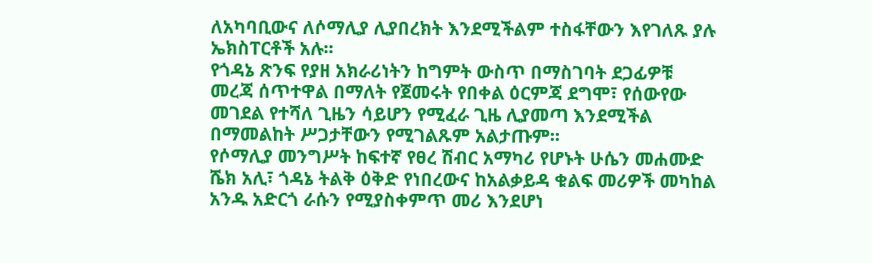ለአካባቢውና ለሶማሊያ ሊያበረክት እንደሚችልም ተስፋቸውን እየገለጹ ያሉ ኤክስፐርቶች አሉ፡፡
የጎዳኔ ጽንፍ የያዘ አክራሪነትን ከግምት ውስጥ በማስገባት ደጋፊዎቹ መረጃ ሰጥተዋል በማለት የጀመሩት የበቀል ዕርምጃ ደግሞ፣ የሰውየው መገደል የተሻለ ጊዜን ሳይሆን የሚፈራ ጊዜ ሊያመጣ እንደሚችል በማመልከት ሥጋታቸውን የሚገልጹም አልታጡም፡፡
የሶማሊያ መንግሥት ከፍተኛ የፀረ ሽብር አማካሪ የሆኑት ሁሴን መሐሙድ ሼክ አሊ፣ ጎዳኔ ትልቅ ዕቅድ የነበረውና ከአልቃይዳ ቁልፍ መሪዎች መካከል አንዱ አድርጎ ራሱን የሚያስቀምጥ መሪ እንደሆነ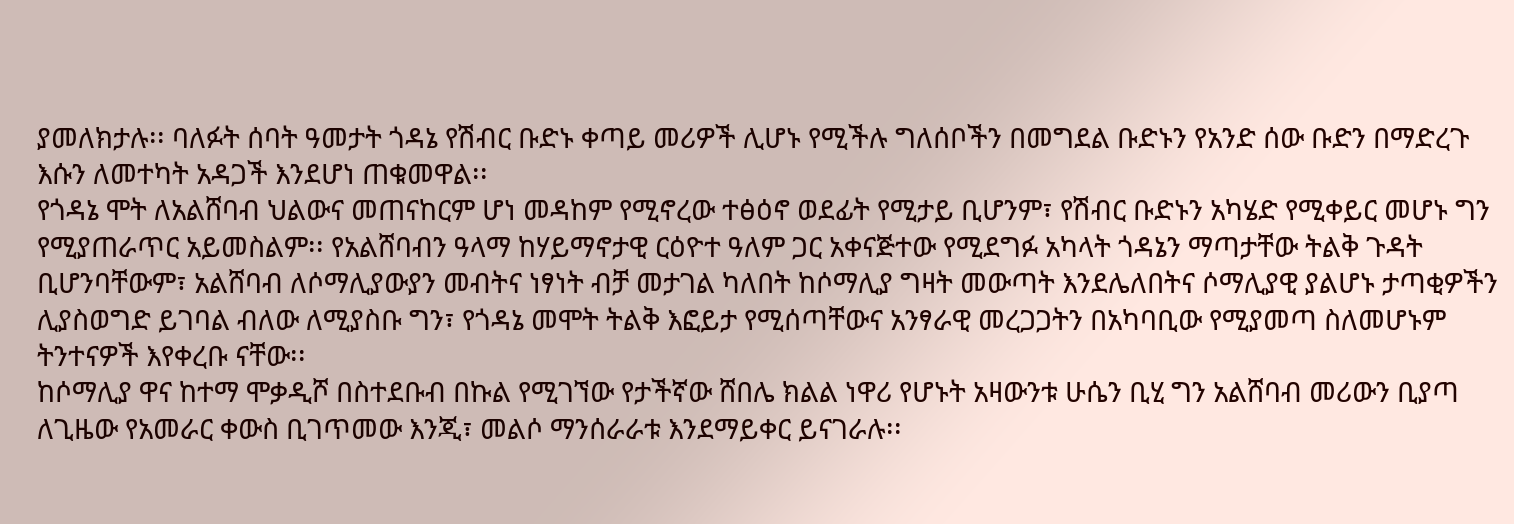ያመለክታሉ፡፡ ባለፉት ሰባት ዓመታት ጎዳኔ የሽብር ቡድኑ ቀጣይ መሪዎች ሊሆኑ የሚችሉ ግለሰቦችን በመግደል ቡድኑን የአንድ ሰው ቡድን በማድረጉ እሱን ለመተካት አዳጋች እንደሆነ ጠቁመዋል፡፡
የጎዳኔ ሞት ለአልሸባብ ህልውና መጠናከርም ሆነ መዳከም የሚኖረው ተፅዕኖ ወደፊት የሚታይ ቢሆንም፣ የሽብር ቡድኑን አካሄድ የሚቀይር መሆኑ ግን የሚያጠራጥር አይመስልም፡፡ የአልሸባብን ዓላማ ከሃይማኖታዊ ርዕዮተ ዓለም ጋር አቀናጅተው የሚደግፉ አካላት ጎዳኔን ማጣታቸው ትልቅ ጉዳት ቢሆንባቸውም፣ አልሸባብ ለሶማሊያውያን መብትና ነፃነት ብቻ መታገል ካለበት ከሶማሊያ ግዛት መውጣት እንደሌለበትና ሶማሊያዊ ያልሆኑ ታጣቂዎችን ሊያስወግድ ይገባል ብለው ለሚያስቡ ግን፣ የጎዳኔ መሞት ትልቅ እፎይታ የሚሰጣቸውና አንፃራዊ መረጋጋትን በአካባቢው የሚያመጣ ስለመሆኑም ትንተናዎች እየቀረቡ ናቸው፡፡
ከሶማሊያ ዋና ከተማ ሞቃዲሾ በስተደቡብ በኩል የሚገኘው የታችኛው ሸበሌ ክልል ነዋሪ የሆኑት አዛውንቱ ሁሴን ቢሂ ግን አልሸባብ መሪውን ቢያጣ ለጊዜው የአመራር ቀውስ ቢገጥመው እንጂ፣ መልሶ ማንሰራራቱ እንደማይቀር ይናገራሉ፡፡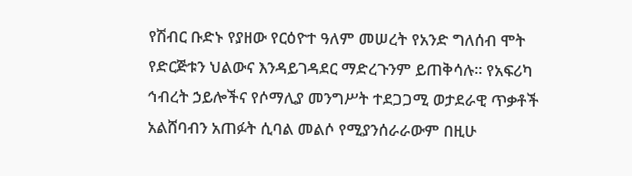የሽብር ቡድኑ የያዘው የርዕዮተ ዓለም መሠረት የአንድ ግለሰብ ሞት የድርጅቱን ህልውና እንዳይገዳደር ማድረጉንም ይጠቅሳሉ፡፡ የአፍሪካ ኅብረት ኃይሎችና የሶማሊያ መንግሥት ተደጋጋሚ ወታደራዊ ጥቃቶች አልሸባብን አጠፉት ሲባል መልሶ የሚያንሰራራውም በዚሁ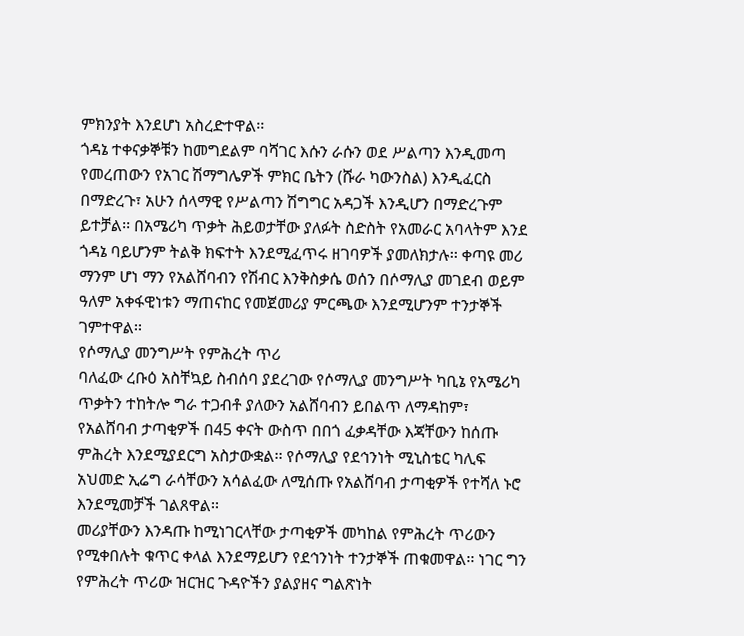ምክንያት እንደሆነ አስረድተዋል፡፡
ጎዳኔ ተቀናቃኞቹን ከመግደልም ባሻገር እሱን ራሱን ወደ ሥልጣን እንዲመጣ የመረጠውን የአገር ሽማግሌዎች ምክር ቤትን (ሹራ ካውንስል) እንዲፈርስ በማድረጉ፣ አሁን ሰላማዊ የሥልጣን ሽግግር አዳጋች እንዲሆን በማድረጉም ይተቻል፡፡ በአሜሪካ ጥቃት ሕይወታቸው ያለፉት ስድስት የአመራር አባላትም እንደ ጎዳኔ ባይሆንም ትልቅ ክፍተት እንደሚፈጥሩ ዘገባዎች ያመለክታሉ፡፡ ቀጣዩ መሪ ማንም ሆነ ማን የአልሸባብን የሽብር እንቅስቃሴ ወሰን በሶማሊያ መገደብ ወይም ዓለም አቀፋዊነቱን ማጠናከር የመጀመሪያ ምርጫው እንደሚሆንም ተንታኞች ገምተዋል፡፡
የሶማሊያ መንግሥት የምሕረት ጥሪ
ባለፈው ረቡዕ አስቸኳይ ስብሰባ ያደረገው የሶማሊያ መንግሥት ካቢኔ የአሜሪካ ጥቃትን ተከትሎ ግራ ተጋብቶ ያለውን አልሸባብን ይበልጥ ለማዳከም፣ የአልሸባብ ታጣቂዎች በ45 ቀናት ውስጥ በበጎ ፈቃዳቸው እጃቸውን ከሰጡ ምሕረት እንደሚያደርግ አስታውቋል፡፡ የሶማሊያ የደኅንነት ሚኒስቴር ካሊፍ አህመድ ኢሬግ ራሳቸውን አሳልፈው ለሚሰጡ የአልሸባብ ታጣቂዎች የተሻለ ኑሮ እንደሚመቻች ገልጸዋል፡፡
መሪያቸውን እንዳጡ ከሚነገርላቸው ታጣቂዎች መካከል የምሕረት ጥሪውን የሚቀበሉት ቁጥር ቀላል እንደማይሆን የደኅንነት ተንታኞች ጠቁመዋል፡፡ ነገር ግን የምሕረት ጥሪው ዝርዝር ጉዳዮችን ያልያዘና ግልጽነት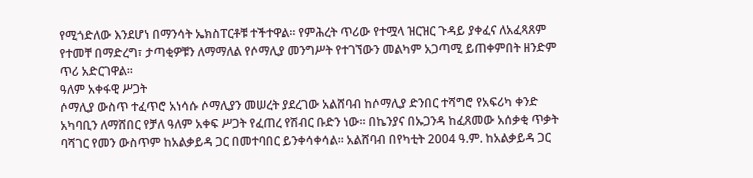የሚጎድለው እንደሆነ በማንሳት ኤክስፐርቶቹ ተችተዋል፡፡ የምሕረት ጥሪው የተሟላ ዝርዝር ጉዳይ ያቀፈና ለአፈጻጸም የተመቸ በማድረግ፣ ታጣቂዎቹን ለማማለል የሶማሊያ መንግሥት የተገኘውን መልካም አጋጣሚ ይጠቀምበት ዘንድም ጥሪ አድርገዋል፡፡
ዓለም አቀፋዊ ሥጋት
ሶማሊያ ውስጥ ተፈጥሮ አነሳሱ ሶማሊያን መሠረት ያደረገው አልሸባብ ከሶማሊያ ድንበር ተሻግሮ የአፍሪካ ቀንድ አካባቢን ለማሸበር የቻለ ዓለም አቀፍ ሥጋት የፈጠረ የሽብር ቡድን ነው፡፡ በኬንያና በኡጋንዳ ከፈጸመው አሰቃቂ ጥቃት ባሻገር የመን ውስጥም ከአልቃይዳ ጋር በመተባበር ይንቀሳቀሳል፡፡ አልሸባብ በየካቲት 2004 ዓ.ም. ከአልቃይዳ ጋር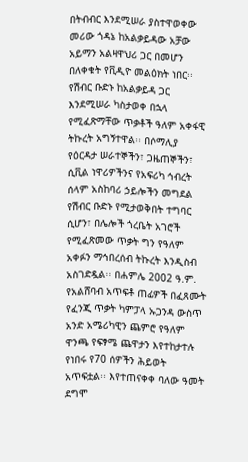በትብብር እንደሚሠራ ያስተዋወቀው መሪው ጎዳኔ ከአልቃይዳው አቻው አይማን አልዛዋህሪ ጋር በመሆን በለቀቁት የቪዲዮ መልዕክት ነበር፡፡
የሽብር ቡድኑ ከአልቃይዳ ጋር እንደሚሠራ ካስታወቀ በኋላ የሚፈጽማቸው ጥቃቶች ዓለም አቀፋዊ ትኩረት አግኝተዋል፡፡ በሶማሊያ የዕርዳታ ሠራተኞችን፣ ጋዜጠኞችን፣ ሲቪል ነዋሪዎችንና የአፍሪካ ኅብረት ሰላም አስከባሪ ኃይሎችን መግደል የሽብር ቡድኑ የሚታወቅበት ተግባር ሲሆን፣ በሌሎች ጎረቤት አገሮች የሚፈጽመው ጥቃት ግን የዓለም አቀፉን ማኅበረሰብ ትኩረት እንዲስብ አስገድዷል፡፡ በሐምሌ 2002 ዓ.ም. የአልሸባብ አጥፍቶ ጠፊዎች በፈጸሙት የፈንጂ ጥቃት ካምፓላ ኡጋንዳ ውስጥ አንድ አሜሪካዊን ጨምሮ የዓለም ዋንጫ የፍፃሜ ጨዋታን እየተከታተሉ የነበሩ የ70 ሰዎችን ሕይወት አጥፍቷል፡፡ እየተጠናቀቀ ባለው ዓመት ደግሞ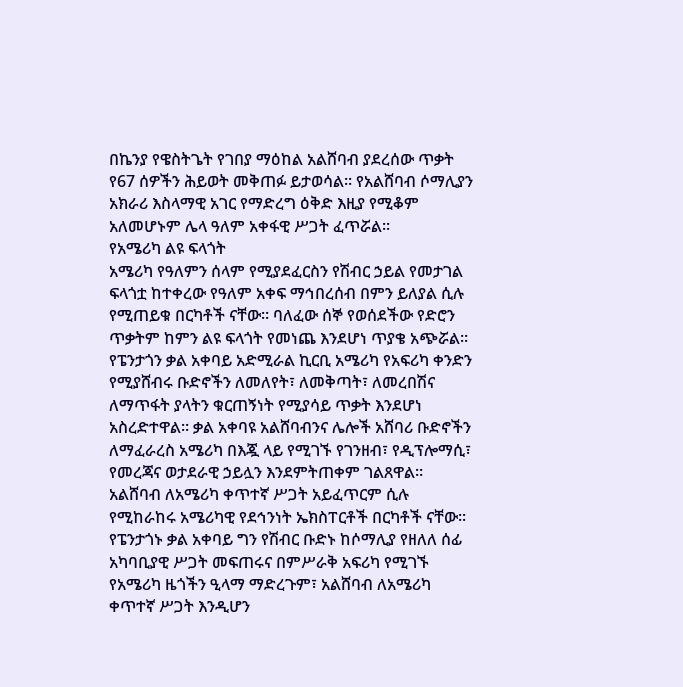በኬንያ የዌስትጌት የገበያ ማዕከል አልሸባብ ያደረሰው ጥቃት የ67 ሰዎችን ሕይወት መቅጠፉ ይታወሳል፡፡ የአልሸባብ ሶማሊያን አክራሪ እስላማዊ አገር የማድረግ ዕቅድ እዚያ የሚቆም አለመሆኑም ሌላ ዓለም አቀፋዊ ሥጋት ፈጥሯል፡፡
የአሜሪካ ልዩ ፍላጎት
አሜሪካ የዓለምን ሰላም የሚያደፈርስን የሽብር ኃይል የመታገል ፍላጎቷ ከተቀረው የዓለም አቀፍ ማኅበረሰብ በምን ይለያል ሲሉ የሚጠይቁ በርካቶች ናቸው፡፡ ባለፈው ሰኞ የወሰደችው የድሮን ጥቃትም ከምን ልዩ ፍላጎት የመነጨ እንደሆነ ጥያቄ አጭሯል፡፡
የፔንታጎን ቃል አቀባይ አድሚራል ኪርቢ አሜሪካ የአፍሪካ ቀንድን የሚያሸብሩ ቡድኖችን ለመለየት፣ ለመቅጣት፣ ለመረበሽና ለማጥፋት ያላትን ቁርጠኝነት የሚያሳይ ጥቃት እንደሆነ አስረድተዋል፡፡ ቃል አቀባዩ አልሸባብንና ሌሎች አሸባሪ ቡድኖችን ለማፈራረስ አሜሪካ በእጇ ላይ የሚገኙ የገንዘብ፣ የዲፕሎማሲ፣ የመረጃና ወታደራዊ ኃይሏን እንደምትጠቀም ገልጸዋል፡፡
አልሸባብ ለአሜሪካ ቀጥተኛ ሥጋት አይፈጥርም ሲሉ የሚከራከሩ አሜሪካዊ የደኅንነት ኤክስፐርቶች በርካቶች ናቸው፡፡ የፔንታጎኑ ቃል አቀባይ ግን የሽብር ቡድኑ ከሶማሊያ የዘለለ ሰፊ አካባቢያዊ ሥጋት መፍጠሩና በምሥራቅ አፍሪካ የሚገኙ የአሜሪካ ዜጎችን ዒላማ ማድረጉም፣ አልሸባብ ለአሜሪካ ቀጥተኛ ሥጋት እንዲሆን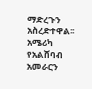ማድረጉን አስረድተዋል፡፡
አሜሪካ የአልሸባብ አመራርን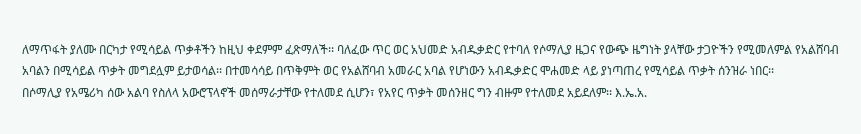ለማጥፋት ያለሙ በርካታ የሚሳይል ጥቃቶችን ከዚህ ቀደምም ፈጽማለች፡፡ ባለፈው ጥር ወር አህመድ አብዱቃድር የተባለ የሶማሊያ ዜጋና የውጭ ዜግነት ያላቸው ታጋዮችን የሚመለምል የአልሸባብ አባልን በሚሳይል ጥቃት መግደሏም ይታወሳል፡፡ በተመሳሳይ በጥቅምት ወር የአልሸባብ አመራር አባል የሆነውን አብዱቃድር ሞሐመድ ላይ ያነጣጠረ የሚሳይል ጥቃት ሰንዝራ ነበር፡፡
በሶማሊያ የአሜሪካ ሰው አልባ የስለላ አውሮፕላኖች መሰማራታቸው የተለመደ ሲሆን፣ የአየር ጥቃት መሰንዘር ግን ብዙም የተለመደ አይደለም፡፡ እ.ኤ.አ.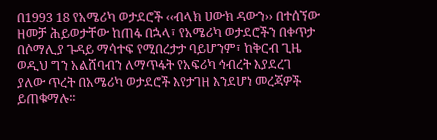በ1993 18 የአሜሪካ ወታደሮች ‹‹ብላክ ሀውክ ዳውን›› በተሰኘው ዘመቻ ሕይወታቸው ከጠፋ በኋላ፣ የአሜሪካ ወታደሮችን በቀጥታ በሶማሊያ ጉዳይ ማሳተፍ የሚበረታታ ባይሆንም፣ ከቅርብ ጊዜ ወዲህ ግን አልሸባብን ለማጥፋት የአፍሪካ ኅብረት እያደረገ ያለው ጥረት በአሜሪካ ወታደሮች እየታገዘ እንደሆነ መረጃዎች ይጠቁማሉ፡፡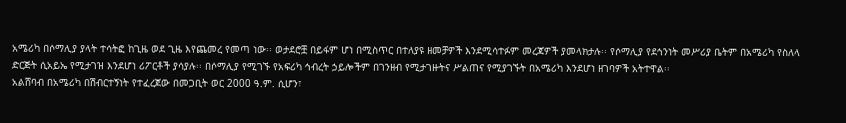አሜሪካ በሶማሊያ ያላት ተሳትፎ ከጊዜ ወደ ጊዜ እየጨመረ የመጣ ነው፡፡ ወታደሮቿ በይፋም ሆነ በሚስጥር በተለያዩ ዘመቻዎች እንደሚሳተፉም መረጃዎች ያመላክታሉ፡፡ የሶማሊያ የደኅንነት መሥሪያ ቤትም በአሜሪካ የስለላ ድርጅት ሲአይኤ የሚታገዝ እንደሆነ ሪፖርቶች ያሳያሉ፡፡ በሶማሊያ የሚገኙ የአፍሪካ ኅብረት ኃይሎችም በገንዘብ የሚታገዙትና ሥልጠና የሚያገኙት በአሜሪካ እንደሆነ ዘገባዎች አትተዋል፡፡
አልሸባብ በአሜሪካ በሽብርተኝነት የተፈረጀው በመጋቢት ወር 2000 ዓ.ም. ሲሆን፣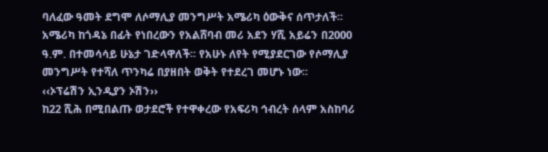ባለፈው ዓመት ደግሞ ለሶማሊያ መንግሥት አሜሪካ ዕውቅና ሰጥታለች፡፡ አሜሪካ ከጎዳኔ በፊት የነበረውን የአልሸባብ መሪ አደን ሃሺ አይሬን በ2000 ዓ.ም. በተመሳሳይ ሁኔታ ገድላዋለች፡፡ የአሁኑ ለየት የሚያደርገው የሶማሊያ መንግሥት የተሻለ ጥንካሬ በያዘበት ወቅት የተደረገ መሆኑ ነው፡፡
‹‹ኦፕሬሽን ኢንዲያን ኦሽን››
ከ22 ሺሕ በሚበልጡ ወታደሮች የተዋቀረው የአፍሪካ ኅብረት ሰላም አስከባሪ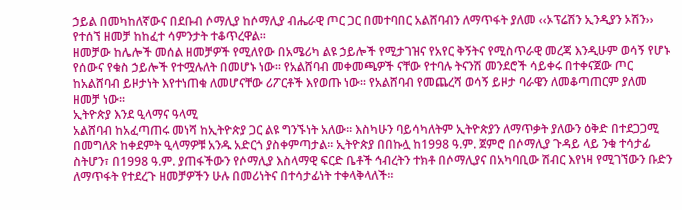ኃይል በመካከለኛውና በደቡብ ሶማሊያ ከሶማሊያ ብሔራዊ ጦር ጋር በመተባበር አልሸባብን ለማጥፋት ያለመ ‹‹ኦፕሬሽን ኢንዲያን ኦሽን›› የተሰኘ ዘመቻ ከከፈተ ሳምንታት ተቆጥረዋል፡፡
ዘመቻው ከሌሎች መሰል ዘመቻዎች የሚለየው በአሜሪካ ልዩ ኃይሎች የሚታገዝና የአየር ቅኝትና የሚስጥራዊ መረጃ እንዲሁም ወሳኝ የሆኑ የሰውና የቁስ ኃይሎች የተሟሉለት በመሆኑ ነው፡፡ የአልሸባብ መቀመጫዎች ናቸው የተባሉ ትናንሽ መንደሮች ሳይቀሩ በተቀናጀው ጦር ከአልሸባብ ይዞታነት እየተነጠቁ ለመሆናቸው ሪፖርቶች እየወጡ ነው፡፡ የአልሸባብ የመጨረሻ ወሳኝ ይዞታ ባራዌን ለመቆጣጠርም ያለመ ዘመቻ ነው፡፡
ኢትዮጵያ እንደ ዒላማና ዓላሚ
አልሸባብ ከአፈጣጠሩ መነሻ ከኢትዮጵያ ጋር ልዩ ግንኙነት አለው፡፡ እስካሁን ባይሳካለትም ኢትዮጵያን ለማጥቃት ያለውን ዕቅድ በተደጋጋሚ በመግለጽ ከቀደምት ዒላማዎቹ አንዱ አድርጎ ያስቀምጣታል፡፡ ኢትዮጵያ በበኩሏ ከ1998 ዓ.ም. ጀምሮ በሶማሊያ ጉዳይ ላይ ንቁ ተሳታፊ ስትሆን፣ በ1998 ዓ.ም. ያጠፋችውን የሶማሊያ እስላማዊ ፍርድ ቤቶች ኅብረትን ተክቶ በሶማሊያና በአካባቢው ሽብር እየነዛ የሚገኘውን ቡድን ለማጥፋት የተደረጉ ዘመቻዎችን ሁሉ በመሪነትና በተሳታፊነት ተቀላቅላለች፡፡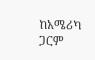ከአሜሪካ ጋርም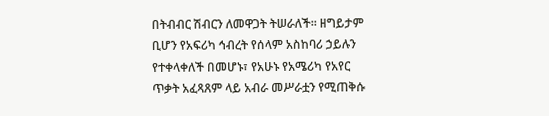በትብብር ሽብርን ለመዋጋት ትሠራለች፡፡ ዘግይታም ቢሆን የአፍሪካ ኅብረት የሰላም አስከባሪ ኃይሉን የተቀላቀለች በመሆኑ፣ የአሁኑ የአሜሪካ የአየር ጥቃት አፈጻጸም ላይ አብራ መሥራቷን የሚጠቅሱ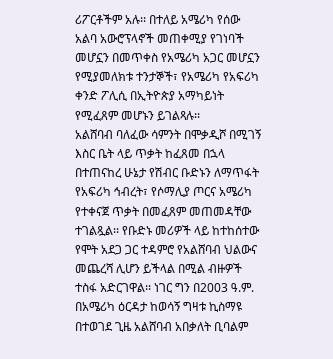ሪፖርቶችም አሉ፡፡ በተለይ አሜሪካ የሰው አልባ አውሮፕላኖች መጠቀሚያ የገነባች መሆኗን በመጥቀስ የአሜሪካ አጋር መሆኗን የሚያመለክቱ ተንታኞች፣ የአሜሪካ የአፍሪካ ቀንድ ፖሊሲ በኢትዮጵያ አማካይነት የሚፈጸም መሆኑን ይገልጻሉ፡፡
አልሸባብ ባለፈው ሳምንት በሞቃዲሾ በሚገኝ እስር ቤት ላይ ጥቃት ከፈጸመ በኋላ በተጠናከረ ሁኔታ የሽብር ቡድኑን ለማጥፋት የአፍሪካ ኅብረት፣ የሶማሊያ ጦርና አሜሪካ የተቀናጀ ጥቃት በመፈጸም መጠመዳቸው ተገልጿል፡፡ የቡድኑ መሪዎች ላይ ከተከሰተው የሞት አደጋ ጋር ተዳምሮ የአልሸባብ ህልውና መጨረሻ ሊሆን ይችላል በሚል ብዙዎች ተስፋ አድርገዋል፡፡ ነገር ግን በ2003 ዓ.ም. በአሜሪካ ዕርዳታ ከወሳኝ ግዛቱ ኪስማዩ በተወገደ ጊዜ አልሸባብ አበቃለት ቢባልም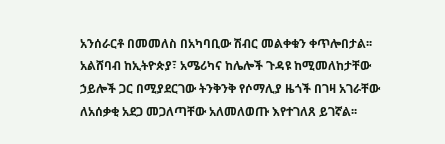አንሰራርቶ በመመለስ በአካባቢው ሽብር መልቀቁን ቀጥሎበታል፡፡
አልሸባብ ከኢትዮጵያ፣ አሜሪካና ከሌሎች ጉዳዩ ከሚመለከታቸው ኃይሎች ጋር በሚያደርገው ትንቅንቅ የሶማሊያ ዜጎች በገዛ አገራቸው ለአሰቃቂ አደጋ መጋለጣቸው አለመለወጡ እየተገለጸ ይገኛል፡፡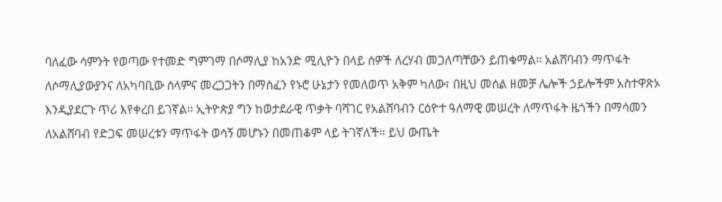ባለፈው ሳምንት የወጣው የተመድ ግምገማ በሶማሊያ ከአንድ ሚሊዮን በላይ ሰዎች ለረሃብ መጋለጣቸውን ይጠቁማል፡፡ አልሸባብን ማጥፋት ለሶማሊያውያንና ለአካባቢው ሰላምና መረጋጋትን በማስፈን የኑሮ ሁኔታን የመለወጥ አቅም ካለው፣ በዚህ መሰል ዘመቻ ሌሎች ኃይሎችም አስተዋጽኦ እንዲያደርጉ ጥሪ እየቀረበ ይገኛል፡፡ ኢትዮጵያ ግን ከወታደራዊ ጥቃት ባሻገር የአልሸባብን ርዕዮተ ዓለማዊ መሠረት ለማጥፋት ዜጎችን በማሳመን ለአልሸባብ የድጋፍ መሠረቱን ማጥፋት ወሳኝ መሆኑን በመጠቆም ላይ ትገኛለች፡፡ ይህ ውጤት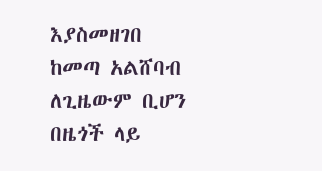እያስመዘገበ ከመጣ አልሸባብ ለጊዜውም ቢሆን በዜጎች ላይ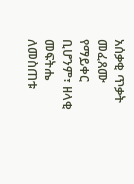አሰቃቂ ጥቃት መፈጸሙ የማይቀር ቢሆንም፣ ዘላቂ መፍትሔ ለመስጠቱ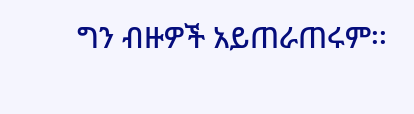ግን ብዙዎች አይጠራጠሩም፡፡